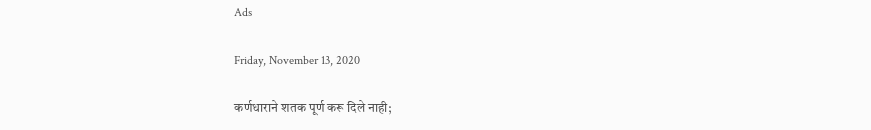Ads

Friday, November 13, 2020

कर्णधाराने शतक पूर्ण करू दिले नाही;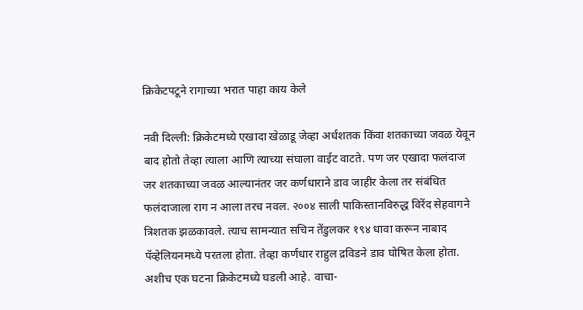क्रिकेटपटूने रागाच्या भरात पाहा काय केले

नवी दिल्ली: क्रिकेटमध्ये एखादा खेळाडू जेव्हा अर्धशतक किंवा शतकाच्या जवळ येवून बाद होतो तेव्हा त्याला आणि त्याच्या संघाला वाईट वाटते. पण जर एखादा फलंदाज जर शतकाच्या जवळ आल्यानंतर जर कर्णधाराने डाव जाहीर केला तर संबंधित फलंदाजाला राग न आला तरच नवल. २००४ साली पाकिस्तानविरुद्ध विरेंद सेहवागने त्रिशतक झळकावले. त्याच सामन्यात सचिन तेंडुलकर १९४ धावा करून नाबाद पॅव्हेलियनमध्ये परतला होता. तेव्हा कर्णधार राहुल द्रविडने डाव घोषित केला होता. अशीच एक घटना क्रिकेटमध्ये घडली आहे. वाचा-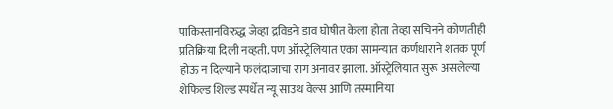पाकिस्तानविरुद्ध जेव्हा द्रविडने डाव घोषीत केला होता तेव्हा सचिनने कोणतीही प्रतिक्रिया दिली नव्हती. पण ऑस्ट्रेलियात एका सामन्यात कर्णधाराने शतक पूर्ण होऊ न दिल्याने फलंदाजाचा राग अनावर झाला. ऑस्ट्रेलियात सुरू असलेल्या शेफिल्ड शिल्ड स्पर्धेत न्यू साउथ वेल्स आणि तस्मानिया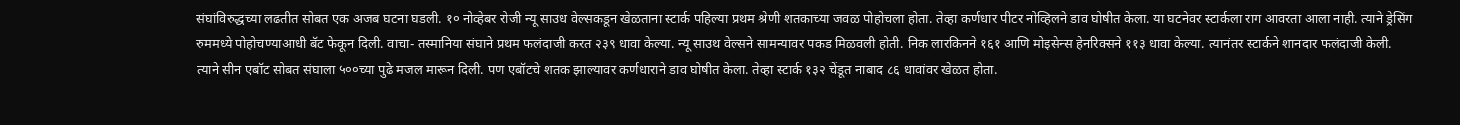संघांविरुद्धच्या लढतीत सोबत एक अजब घटना घडली. १० नोव्हेबर रोजी न्यू साउध वेल्सकडून खेळताना स्टार्क पहिल्या प्रथम श्रेणी शतकाच्या जवळ पोहोचला होता. तेव्हा कर्णधार पीटर नोव्हिलने डाव घोषीत केला. या घटनेवर स्टार्कला राग आवरता आला नाही. त्याने ड्रेसिंग रुममध्ये पोहोचण्याआधी बॅट फेकून दिली. वाचा- तस्मानिया संघाने प्रथम फलंदाजी करत २३९ धावा केल्या. न्यू साउथ वेल्सने सामन्यावर पकड मिळवली होती. निक लारकिनने १६१ आणि मोइसेन्स हेनरिक्सने ११३ धावा केल्या. त्यानंतर स्टार्कने शानदार फलंदाजी केली. त्याने सीन एबॉट सोबत संघाला ५००च्या पुढे मजल मारून दिली. पण एबॉटचे शतक झाल्यावर कर्णधाराने डाव घोषीत केला. तेव्हा स्टार्क १३२ चेंडूत नाबाद ८६ धावांवर खेळत होता.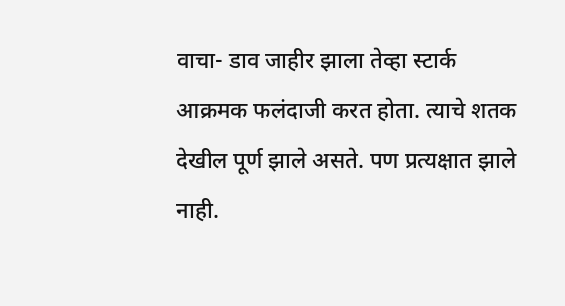वाचा- डाव जाहीर झाला तेव्हा स्टार्क आक्रमक फलंदाजी करत होता. त्याचे शतक देखील पूर्ण झाले असते. पण प्रत्यक्षात झाले नाही.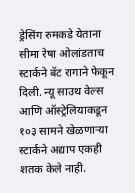ड्रेसिंग रुमकडे येताना सीमा रेषा ओलांडताच स्टार्कने बॅट रागाने फेकून दिली. न्यू साउथ वेल्स आणि ऑस्ट्रेलियाकडून १०३ सामने खेळणाऱ्या स्टार्कने अद्याप एकही शतक केले नाही.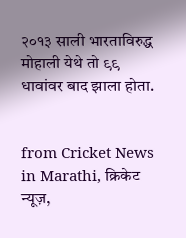२०१३ साली भारताविरुद्ध मोहाली येथे तो ९९ धावांवर बाद झाला होता.


from Cricket News in Marathi, क्रिकेट न्यूज़,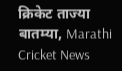क्रिकेट ताज्या बातम्या, Marathi Cricket News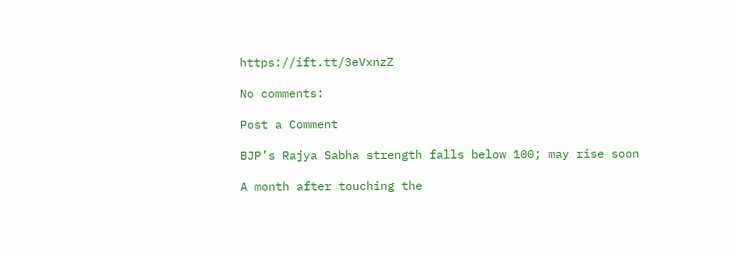https://ift.tt/3eVxnzZ

No comments:

Post a Comment

BJP’s Rajya Sabha strength falls below 100; may rise soon

A month after touching the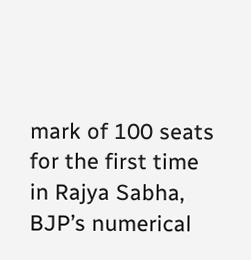mark of 100 seats for the first time in Rajya Sabha, BJP’s numerical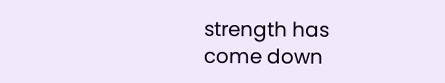strength has come down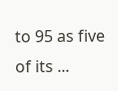to 95 as five of its ...